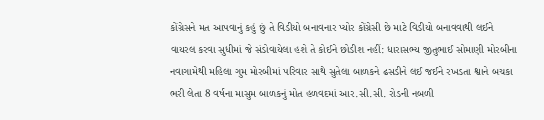કોંગ્રેસને મત આપવાનું કહું છું તે વિડીયો બનાવનાર પ્યોર કોંગ્રેસી છે માટે વિડીયો બનાવવાથી લઈને વાયરલ કરવા સુધીમાં જે સંડોવાયેલા હશે તે કોઈને છોડીશ નહીં: ધારાસભ્ય જીતુભાઈ સોમાણી મોરબીના નવાગામેથી મહિલા ગુમ મોરબીમાં પરિવાર સાથે સુતેલા બાળકને ઢસડીને લઈ જઈને રખડતા શ્વાને બચકા ભરી લેતા 8 વર્ષના માસુમ બાળકનું મોત હળવદમાં આર.સી.સી. રોડની નબળી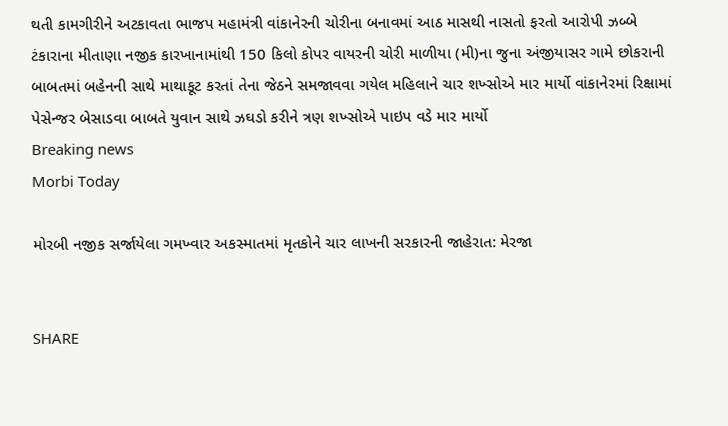થતી કામગીરીને અટકાવતા ભાજપ મહામંત્રી વાંકાનેરની ચોરીના બનાવમાં આઠ માસથી નાસતો ફરતો આરોપી ઝબ્બે ટંકારાના મીતાણા નજીક કારખાનામાંથી 150 કિલો કોપર વાયરની ચોરી માળીયા (મી)ના જુના અંજીયાસર ગામે છોકરાની બાબતમાં બહેનની સાથે માથાકૂટ કરતાં તેના જેઠને સમજાવવા ગયેલ મહિલાને ચાર શખ્સોએ માર માર્યો વાંકાનેરમાં રિક્ષામાં પેસેન્જર બેસાડવા બાબતે યુવાન સાથે ઝઘડો કરીને ત્રણ શખ્સોએ પાઇપ વડે માર માર્યો
Breaking news
Morbi Today

મોરબી નજીક સર્જાયેલા ગમખ્વાર અકસ્માતમાં મૃતકોને ચાર લાખની સરકારની જાહેરાત: મેરજા


SHARE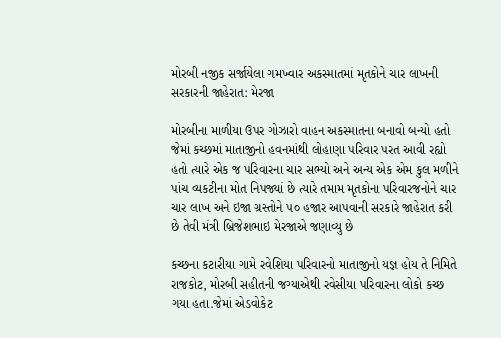મોરબી નજીક સર્જાયેલા ગમખ્વાર અકસ્માતમાં મૃતકોને ચાર લાખની સરકારની જાહેરાત: મેરજા

મોરબીના માળીયા ઉપર ગોઝારો વાહન અકસ્માતના બનાવો બન્યો હતો જેમાં કચ્છમાં માતાજીનો હવનમાંથી લોહાણા પરિવાર પરત આવી રહ્યો હતો ત્યારે એક જ પરિવારના ચાર સભ્યો અને અન્ય એક એમ કુલ મળીને પાંચ વ્યકટીના મોત નિપજ્યાં છે ત્યારે તમામ મૃતકોના પરિવારજનોને ચાર ચાર લાખ અને ઇજા ગ્રસ્તોને ૫૦ હજાર આપવાની સરકારે જાહેરાત કરી છે તેવી મંત્રી બ્રિજેશભાઇ મેરજાએ જણાવ્યુ છે

કચ્છના કટારીયા ગામે રવેશિયા પરિવારનો માતાજીનો યજ્ઞ હોય તે નિમિતે રાજકોટ, મોરબી સહીતની જગ્યાએથી રવેસીયા પરિવારના લોકો કચ્છ ગયા હતા.જેમાં એડવોકેટ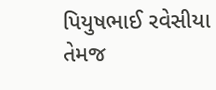પિયુષભાઈ રવેસીયા તેમજ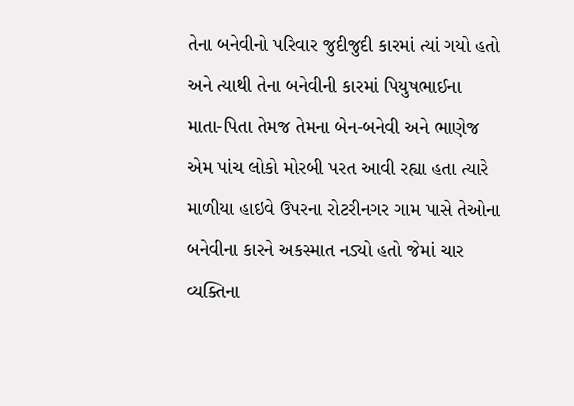તેના બનેવીનો પરિવાર જુદીજુદી કારમાં ત્યાં ગયો હતો અને ત્યાથી તેના બનેવીની કારમાં પિયુષભાઈના માતા-પિતા તેમજ તેમના બેન-બનેવી અને ભાણેજ એમ પાંચ લોકો મોરબી પરત આવી રહ્યા હતા ત્યારે માળીયા હાઇવે ઉપરના રોટરીનગર ગામ પાસે તેઓના બનેવીના કારને અકસ્માત નડ્યો હતો જેમાં ચાર વ્યક્તિના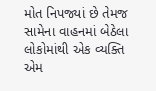મોત નિપજ્યાં છે તેમજ સામેના વાહનમાં બેઠેલા લોકોમાંથી એક વ્યક્તિ એમ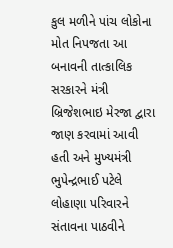કુલ મળીને પાંચ લોકોના મોત નિપજતા આ બનાવની તાત્કાલિક  સરકારને મંત્રી બ્રિજેશભાઇ મેરજા દ્વારા જાણ કરવામાં આવી હતી અને મુખ્યમંત્રી ભુપેન્દ્રભાઈ પટેલે લોહાણા પરિવારને સંતાવના પાઠવીને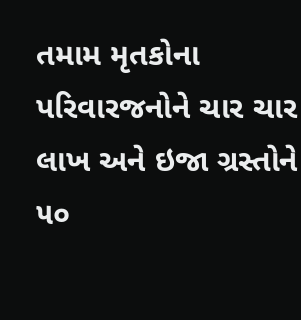તમામ મૃતકોના પરિવારજનોને ચાર ચાર લાખ અને ઇજા ગ્રસ્તોને ૫૦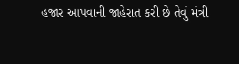હજાર આપવાની જાહેરાત કરી છે તેવું મંત્રી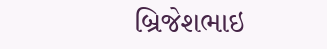બ્રિજેશભાઇ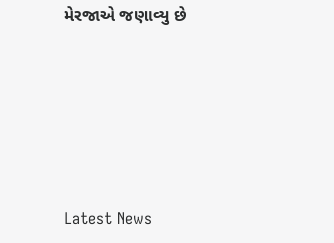મેરજાએ જણાવ્યુ છે






Latest News